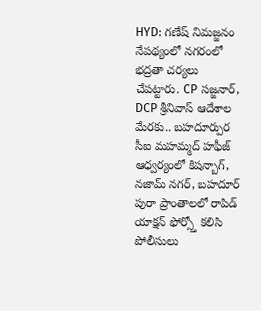HYD: గణేష్ నిమజ్జనం నేపథ్యంలో నగరంలో భద్రతా చర్యలు చేపట్టారు. CP సజ్జనార్, DCP శ్రీనివాస్ ఆదేశాల మేరకు.. బహదూర్పుర సీఐ మహమ్మద్ హఫీజ్ ఆధ్వర్యంలో కిషన్బాగ్, నజామ్ నగర్, బహదూర్ పురా ప్రాంతాలలో రాపిడ్ యాక్షన్ ఫోర్స్తో కలిసి పోలీసులు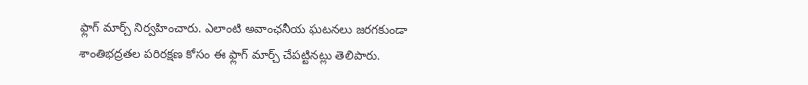ఫ్లాగ్ మార్చ్ నిర్వహించారు. ఎలాంటి అవాంఛనీయ ఘటనలు జరగకుండా శాంతిభద్రతల పరిరక్షణ కోసం ఈ ఫ్లాగ్ మార్చ్ చేపట్టినట్లు తెలిపారు.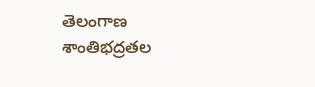తెలంగాణ
శాంతిభద్రతల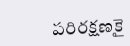పరిరక్షణకై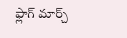ఫ్లాగ్ మార్చ్